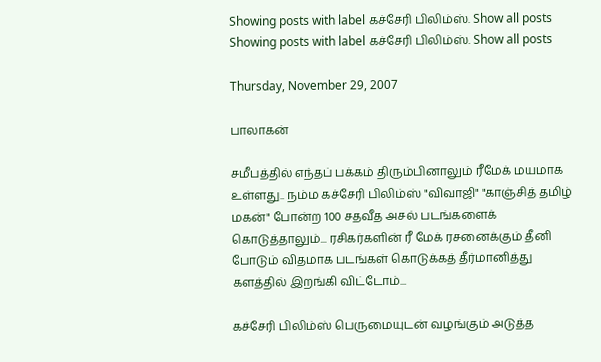Showing posts with label கச்சேரி பிலிம்ஸ். Show all posts
Showing posts with label கச்சேரி பிலிம்ஸ். Show all posts

Thursday, November 29, 2007

பாலாகன்

சமீபத்தில் எந்தப் பக்கம் திரும்பினாலும் ரீமேக் மயமாக உள்ளது.. நம்ம கச்சேரி பிலிம்ஸ் "விவாஜி" "காஞ்சித் தமிழ் மகன்" போன்ற 100 சதவீத அசல் படங்களைக் கொடுத்தாலும்... ரசிகர்களின் ரீ மேக் ரசனைக்கும் தீனி போடும் விதமாக படங்கள் கொடுக்கத் தீர்மானித்து களத்தில் இறங்கி விட்டோம்...

கச்சேரி பிலிம்ஸ் பெருமையுடன் வழங்கும் அடுத்த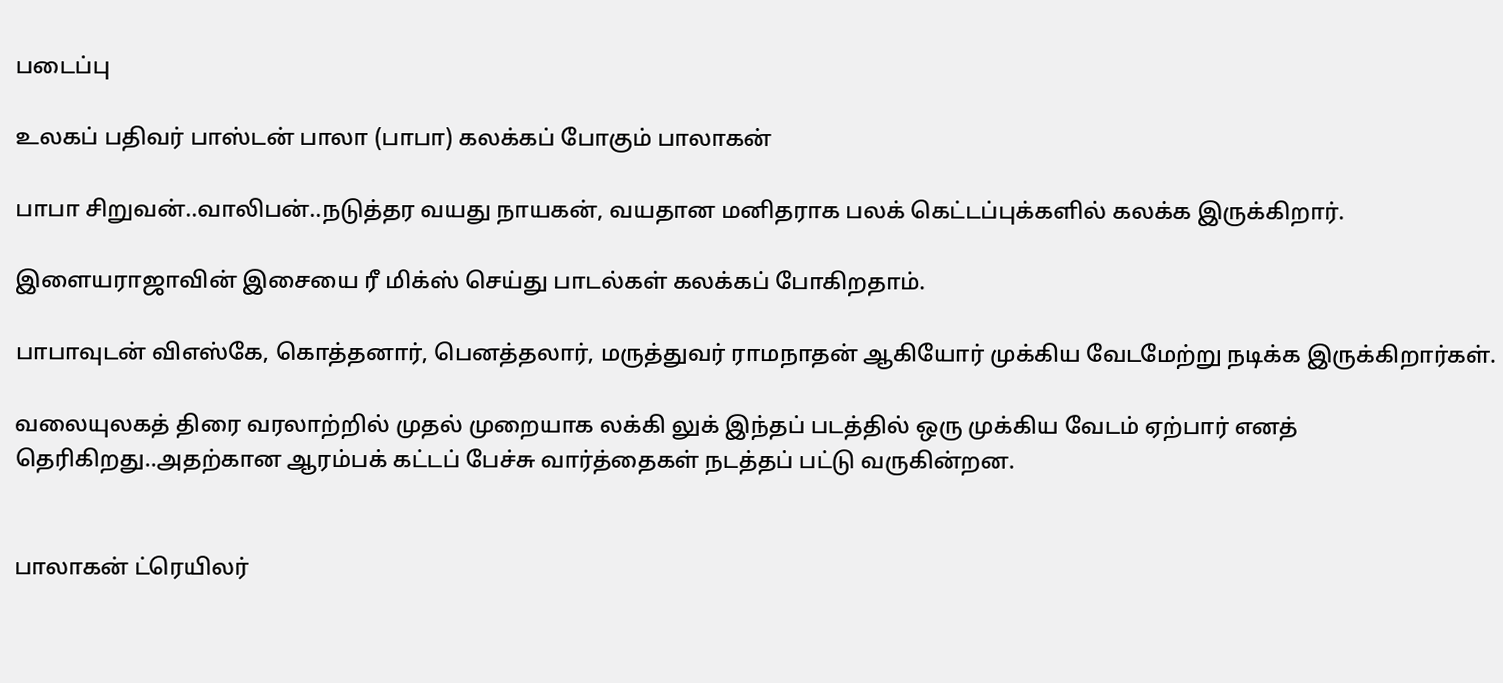படைப்பு

உலகப் பதிவர் பாஸ்டன் பாலா (பாபா) கலக்கப் போகும் பாலாகன்

பாபா சிறுவன்..வாலிபன்..நடுத்தர வயது நாயகன், வயதான மனிதராக பலக் கெட்டப்புக்களில் கலக்க இருக்கிறார்.

இளையராஜாவின் இசையை ரீ மிக்ஸ் செய்து பாடல்கள் கலக்கப் போகிறதாம்.

பாபாவுடன் விஎஸ்கே, கொத்தனார், பெனத்தலார், மருத்துவர் ராமநாதன் ஆகியோர் முக்கிய வேடமேற்று நடிக்க இருக்கிறார்கள்.

வலையுலகத் திரை வரலாற்றில் முதல் முறையாக லக்கி லுக் இந்தப் படத்தில் ஒரு முக்கிய வேடம் ஏற்பார் எனத் தெரிகிறது..அதற்கான ஆரம்பக் கட்டப் பேச்சு வார்த்தைகள் நடத்தப் பட்டு வருகின்றன.


பாலாகன் ட்ரெயிலர்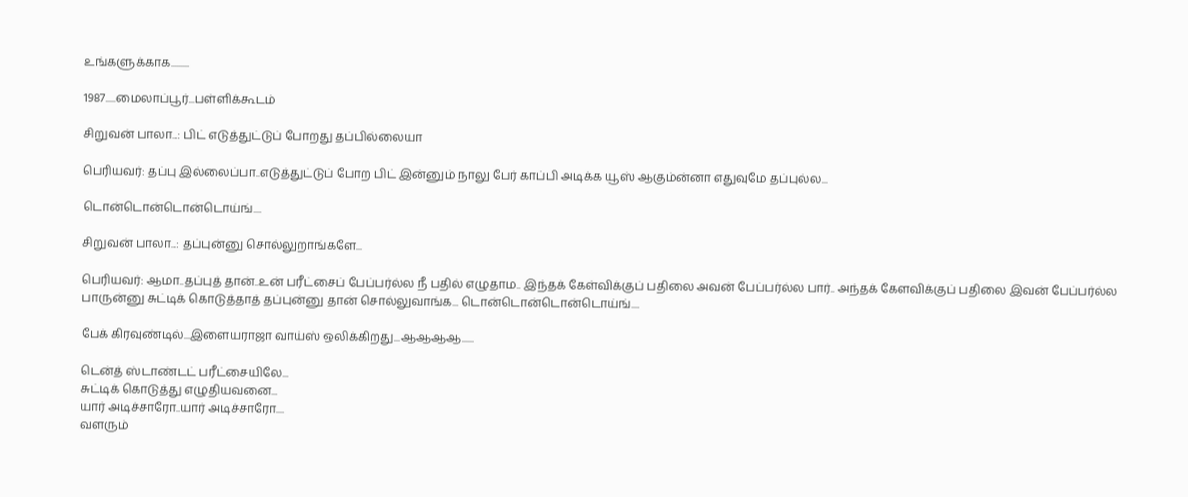உங்களுக்காக.........

1987.....மைலாப்பூர்...பள்ளிக்கூடம்

சிறுவன் பாலா...: பிட் எடுத்துட்டுப் போறது தப்பில்லையா

பெரியவர்: தப்பு இல்லைப்பா..எடுத்துட்டுப் போற பிட் இன்னும் நாலு பேர் காப்பி அடிக்க யூஸ் ஆகும்ன்னா எதுவுமே தப்புல்ல...

டொன்டொன்டொன்டொய்ங்....

சிறுவன் பாலா...: தப்புன்னு சொல்லுறாங்களே...

பெரியவர்: ஆமா..தப்புத் தான்..உன் பரீட்சைப் பேப்பர்ல்ல நீ பதில் எழுதாம.. இந்தக் கேள்விக்குப் பதிலை அவன் பேப்பர்ல்ல பார்.. அந்தக் கேளவிக்குப் பதிலை இவன் பேப்பர்ல்ல பாருன்னு சுட்டிக் கொடுத்தாத் தப்புன்னு தான் சொல்லுவாங்க... டொன்டொன்டொன்டொய்ங்....

பேக் கிரவுண்டில்...இளையராஜா வாய்ஸ் ஒலிக்கிறது...ஆஆஆஆ......

டென்த் ஸ்டாண்டட் பரீட்சையிலே...
சுட்டிக் கொடுத்து எழுதியவனை...
யார் அடிச்சாரோ..யார் அடிச்சாரோ....
வளரும்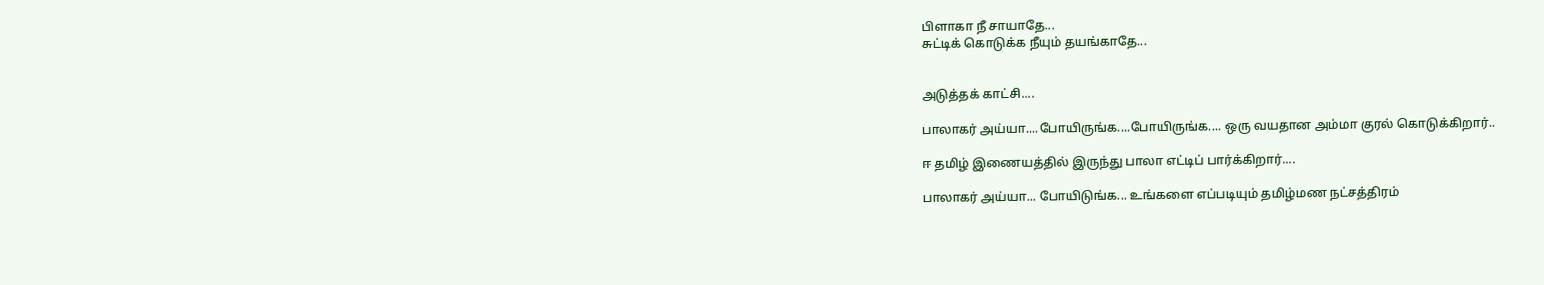பிளாகா நீ சாயாதே...
சுட்டிக் கொடுக்க நீயும் தயங்காதே...


அடுத்தக் காட்சி....

பாலாகர் அய்யா....போயிருங்க....போயிருங்க.... ஒரு வயதான அம்மா குரல் கொடுக்கிறார்..

ஈ தமிழ் இணையத்தில் இருந்து பாலா எட்டிப் பார்க்கிறார்....

பாலாகர் அய்யா... போயிடுங்க... உங்களை எப்படியும் தமிழ்மண நட்சத்திரம்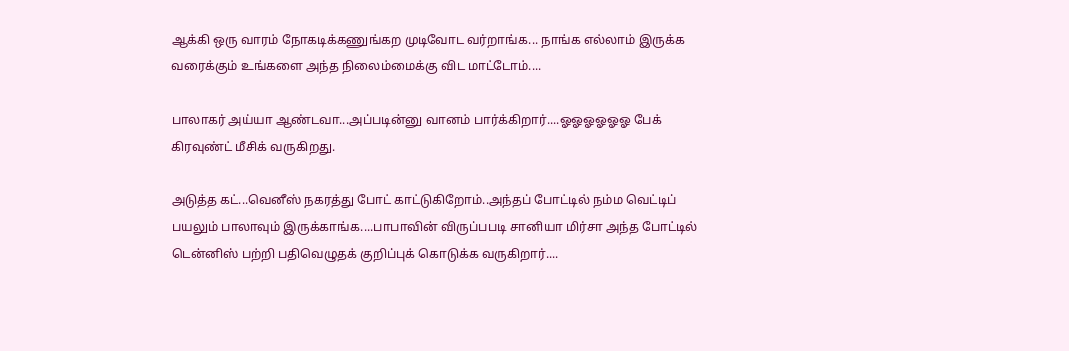ஆக்கி ஒரு வாரம் நோகடிக்கணுங்கற முடிவோட வர்றாங்க... நாங்க எல்லாம் இருக்க வரைக்கும் உங்களை அந்த நிலைம்மைக்கு விட மாட்டோம்....

பாலாகர் அய்யா ஆண்டவா...அப்படின்னு வானம் பார்க்கிறார்....ஓஓஓஓஓஓ பேக் கிரவுண்ட் மீசிக் வருகிறது.

அடுத்த கட்...வெனீஸ் நகரத்து போட் காட்டுகிறோம்..அந்தப் போட்டில் நம்ம வெட்டிப் பயலும் பாலாவும் இருக்காங்க....பாபாவின் விருப்பபடி சானியா மிர்சா அந்த போட்டில் டென்னிஸ் பற்றி பதிவெழுதக் குறிப்புக் கொடுக்க வருகிறார்....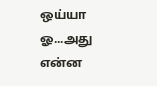ஒய்யா ஓ...அது என்ன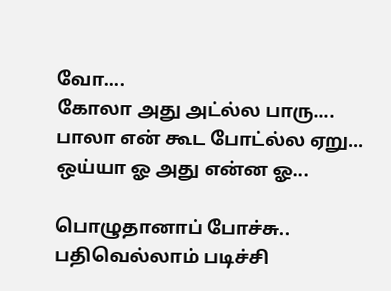வோ....
கோலா அது அட்ல்ல பாரு....
பாலா என் கூட போட்ல்ல ஏறு...
ஒய்யா ஓ அது என்ன ஓ...

பொழுதானாப் போச்சு..
பதிவெல்லாம் படிச்சி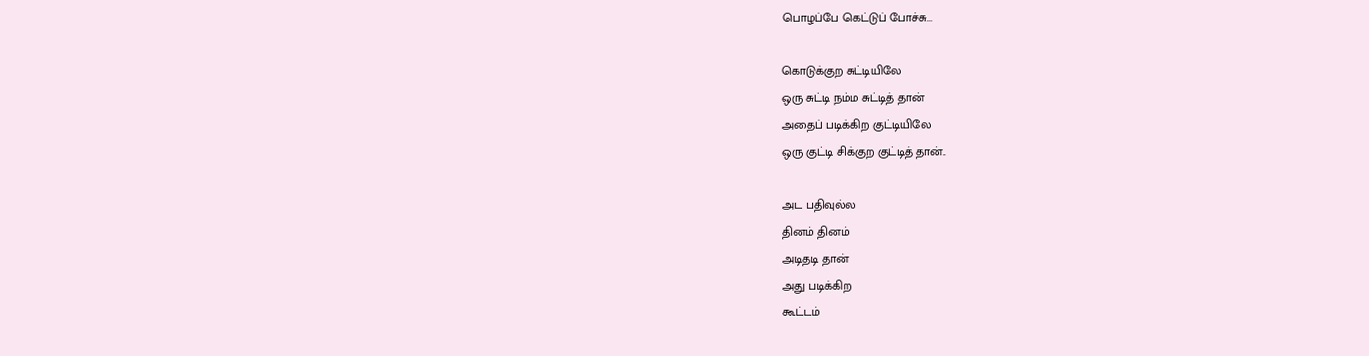பொழப்பே கெட்டுப் போச்சு...

கொடுக்குற சுட்டியிலே
ஒரு சுட்டி நம்ம சுட்டித் தான்
அதைப் படிக்கிற குட்டியிலே
ஒரு குட்டி சிக்குற குட்டித் தான்..

அட பதிவுல்ல
தினம் தினம்
அடிதடி தான்
அது படிக்கிற
கூட்டம்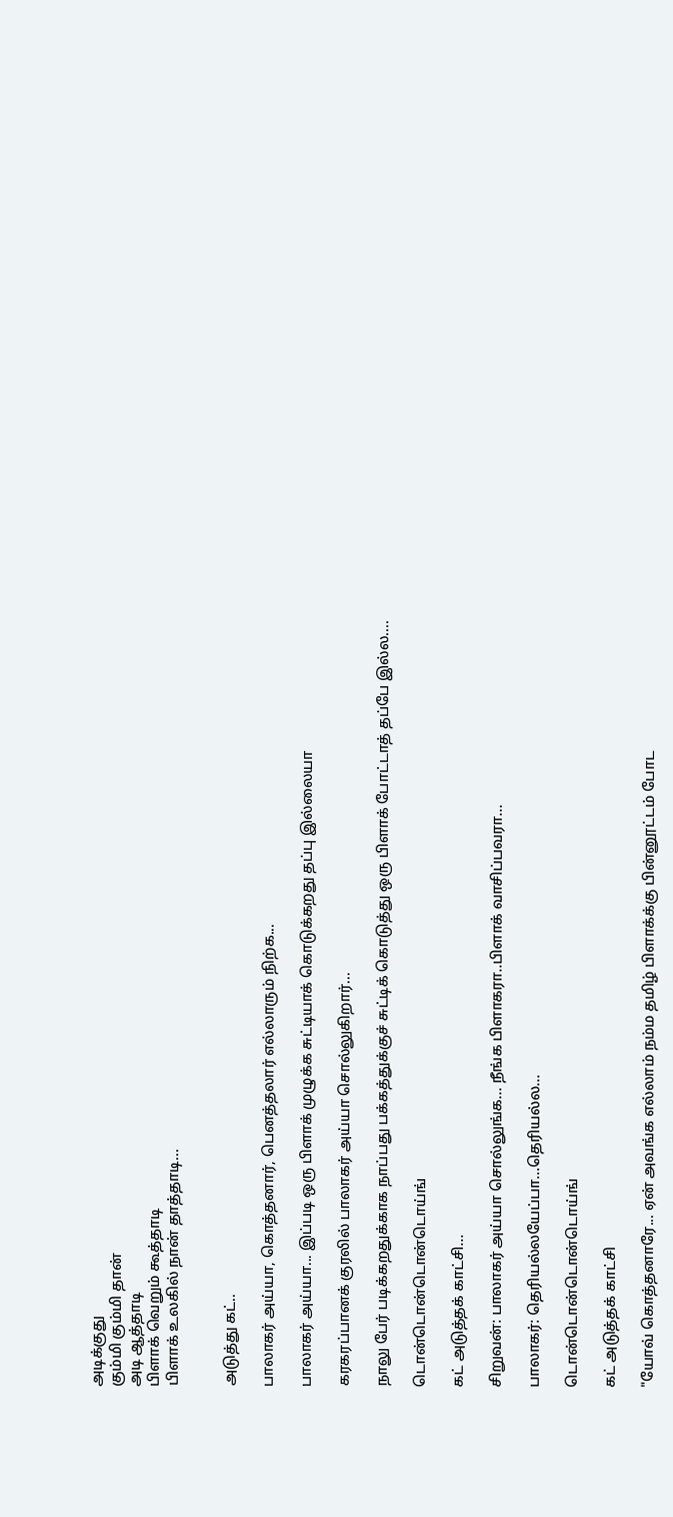அடிக்குது
கும்மி கும்மி தான்
அடி ஆத்தாடி
பிளாக் வெறும் கூத்தாடி
பிளாக் உலகில் நான் தாத்தாடி...


அடுத்து கட்..

பாலாகர் அய்யா, கொத்தனார், பெனத்தலார் எல்லாரும் நிற்க...

பாலாகர் அய்யா... இப்படி ஒரு பிளாக் முழுக்க சுட்டியாக் கொடுக்கறது தப்பு இல்லையா

கரகரப்பானக் குரலில் பாலாகர் அய்யா சொல்லுகிறார்...

நாலு பேர் படிக்கறதுக்காக நாப்பது பக்கத்துக்குச் சுட்டிக் கொடுத்து ஒரு பிளாக் போட்டாத் தப்பே இல்ல....

டொன்டொன்டொன்டொய்ங்

கட் அடுத்தக் காட்சி...

சிறுவன்: பாலாகர் அய்யா சொல்லுங்க... நீங்க பிளாகரா..பிளாக் வாசிப்பவரா...

பாலாகர்: தெரியல்லயேப்பா...தெரியல்ல...

டொன்டொன்டொன்டொய்ங்

கட் அடுத்தக் காட்சி

"யோவ் கொத்தனாரே... ஏன் அவங்க எல்லாம் நம்ம தமிழ் பிளாக்க்கு பின்னூட்டம் போட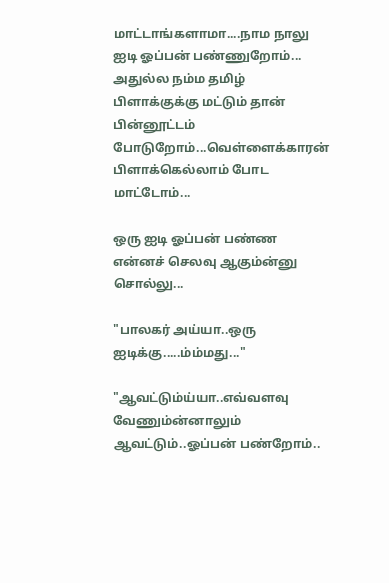மாட்டாங்களாமா....நாம நாலு ஐடி ஓப்பன் பண்ணுறோம்... அதுல்ல நம்ம தமிழ் பிளாக்குக்கு மட்டும் தான் பின்னூட்டம் போடுறோம்...வெள்ளைக்காரன் பிளாக்கெல்லாம் போட மாட்டோம்...

ஒரு ஐடி ஓப்பன் பண்ண என்னச் செலவு ஆகும்ன்னு சொல்லு...

"பாலகர் அய்யா..ஒரு ஐடிக்கு.....ம்ம்மது..."

"ஆவட்டும்ய்யா..எவ்வளவு வேணும்ன்னாலும் ஆவட்டும்..ஓப்பன் பண்றோம்..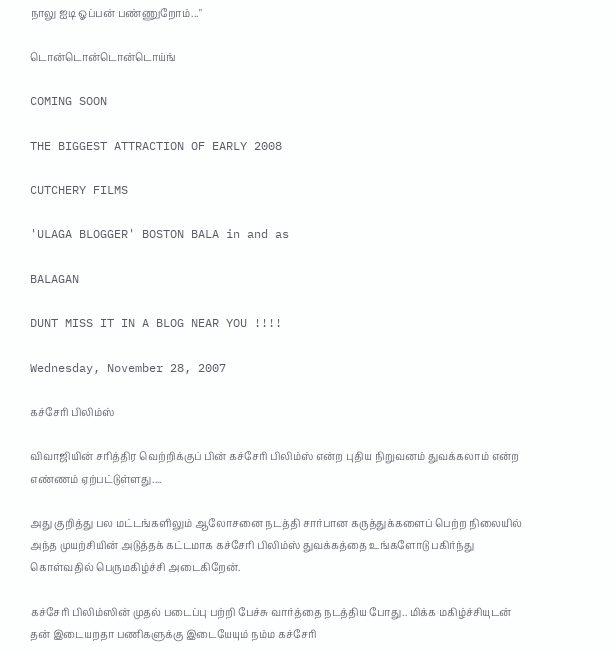நாலு ஐடி ஓப்பன் பண்ணுறோம்..."

டொன்டொன்டொன்டொய்ங்

COMING SOON

THE BIGGEST ATTRACTION OF EARLY 2008

CUTCHERY FILMS

'ULAGA BLOGGER' BOSTON BALA in and as

BALAGAN

DUNT MISS IT IN A BLOG NEAR YOU !!!!

Wednesday, November 28, 2007

கச்சேரி பிலிம்ஸ்

விவாஜியின் சரித்திர வெற்றிக்குப் பின் கச்சேரி பிலிம்ஸ் என்ற புதிய நிறுவனம் துவக்கலாம் என்ற எண்ணம் ஏற்பட்டுள்ளது....

அது குறித்து பல மட்டங்களிலும் ஆலோசனை நடத்தி சார்பான கருத்துக்களைப் பெற்ற நிலையில் அந்த முயற்சியின் அடுத்தக் கட்டமாக கச்சேரி பிலிம்ஸ் துவக்கத்தை உங்களோடு பகிர்ந்து கொள்வதில் பெருமகிழ்ச்சி அடைகிறேன்.

கச்சேரி பிலிம்ஸின் முதல் படைப்பு பற்றி பேச்சு வார்த்தை நடத்திய போது.. மிக்க மகிழ்ச்சியுடன் தன் இடையறதா பணிகளுக்கு இடையேயும் நம்ம கச்சேரி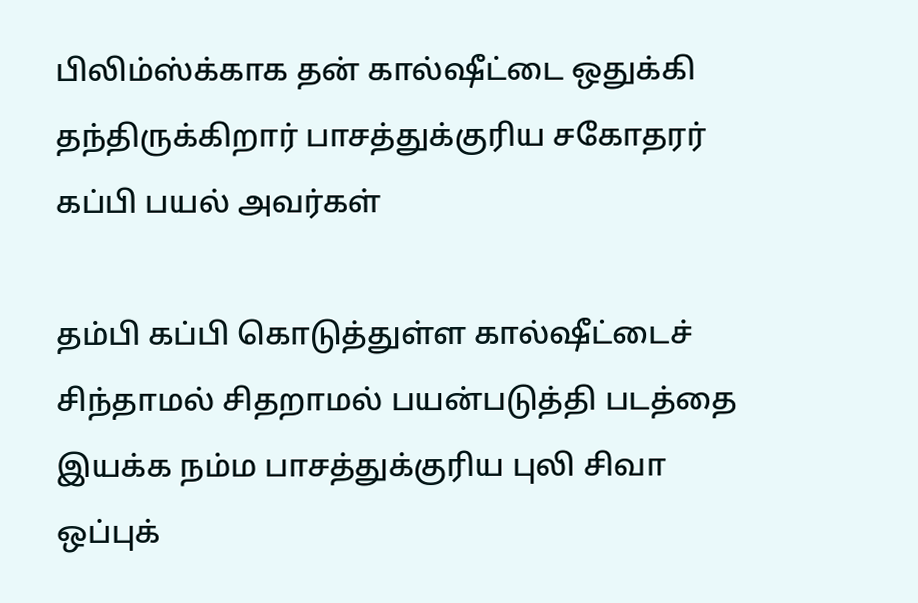பிலிம்ஸ்க்காக தன் கால்ஷீட்டை ஒதுக்கி தந்திருக்கிறார் பாசத்துக்குரிய சகோதரர் கப்பி பயல் அவர்கள்

தம்பி கப்பி கொடுத்துள்ள கால்ஷீட்டைச் சிந்தாமல் சிதறாமல் பயன்படுத்தி படத்தை இயக்க நம்ம பாசத்துக்குரிய புலி சிவா ஒப்புக்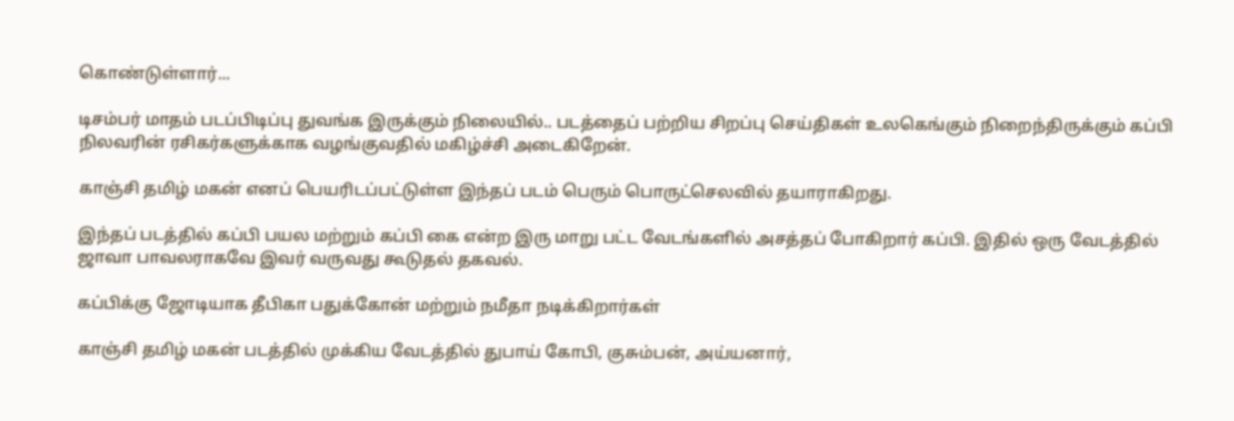கொண்டுள்ளார்...

டிசம்பர் மாதம் படப்பிடிப்பு துவங்க இருக்கும் நிலையில்.. படத்தைப் பற்றிய சிறப்பு செய்திகள் உலகெங்கும் நிறைந்திருக்கும் கப்பி நிலவரின் ரசிகர்களுக்காக வழங்குவதில் மகிழ்ச்சி அடைகிறேன்.

காஞ்சி தமிழ் மகன் எனப் பெயரிடப்பட்டுள்ள இந்தப் படம் பெரும் பொருட்செலவில் தயாராகிறது.

இந்தப் படத்தில் கப்பி பயல மற்றும் கப்பி கை என்ற இரு மாறு பட்ட வேடங்களில் அசத்தப் போகிறார் கப்பி. இதில் ஒரு வேடத்தில் ஜாவா பாவலராகவே இவர் வருவது கூடுதல் தகவல்.

கப்பிக்கு ஜோடியாக தீபிகா பதுக்கோன் மற்றும் நமீதா நடிக்கிறார்கள்

காஞ்சி தமிழ் மகன் படத்தில் முக்கிய வேடத்தில் துபாய் கோபி, குசும்பன், அய்யனார்,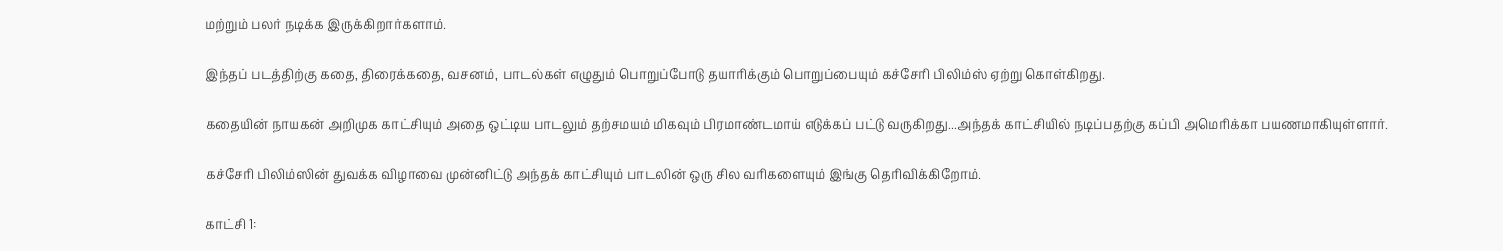மற்றும் பலர் நடிக்க இருக்கிறார்களாம்.

இந்தப் படத்திற்கு கதை, திரைக்கதை, வசனம், பாடல்கள் எழுதும் பொறுப்போடு தயாரிக்கும் பொறுப்பையும் கச்சேரி பிலிம்ஸ் ஏற்று கொள்கிறது.

கதையின் நாயகன் அறிமுக காட்சியும் அதை ஒட்டிய பாடலும் தற்சமயம் மிகவும் பிரமாண்டமாய் எடுக்கப் பட்டு வருகிறது...அந்தக் காட்சியில் நடிப்பதற்கு கப்பி அமெரிக்கா பயணமாகியுள்ளார்.

கச்சேரி பிலிம்ஸின் துவக்க விழாவை முன்னிட்டு அந்தக் காட்சியும் பாடலின் ஒரு சில வரிகளையும் இங்கு தெரிவிக்கிறோம்.

காட்சி 1: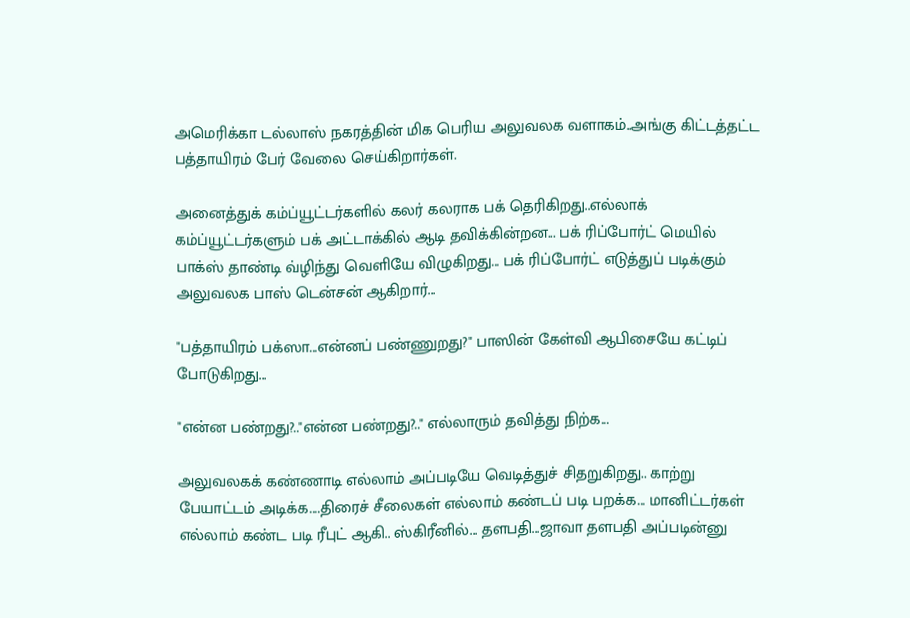அமெரிக்கா டல்லாஸ் நகரத்தின் மிக பெரிய அலுவலக வளாகம்..அங்கு கிட்டத்தட்ட பத்தாயிரம் பேர் வேலை செய்கிறார்கள்.

அனைத்துக் கம்ப்யூட்டர்களில் கலர் கலராக பக் தெரிகிறது..எல்லாக் கம்ப்யூட்டர்களும் பக் அட்டாக்கில் ஆடி தவிக்கின்றன... பக் ரிப்போர்ட் மெயில் பாக்ஸ் தாண்டி வ்ழிந்து வெளியே விழுகிறது... பக் ரிப்போர்ட் எடுத்துப் படிக்கும் அலுவலக பாஸ் டென்சன் ஆகிறார்...

"பத்தாயிரம் பக்ஸா...என்னப் பண்ணுறது?" பாஸின் கேள்வி ஆபிசையே கட்டிப் போடுகிறது...

"என்ன பண்றது?.."என்ன பண்றது?.." எல்லாரும் தவித்து நிற்க...

அலுவலகக் கண்ணாடி எல்லாம் அப்படியே வெடித்துச் சிதறுகிறது.. காற்று பேயாட்டம் அடிக்க....திரைச் சீலைகள் எல்லாம் கண்டப் படி பறக்க... மானிட்டர்கள் எல்லாம் கண்ட படி ரீபுட் ஆகி.. ஸ்கிரீனில்... தளபதி...ஜாவா தளபதி அப்படின்னு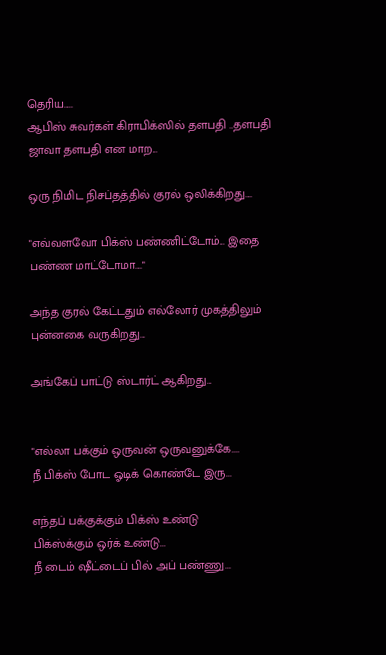தெரிய.....
ஆபிஸ் சுவர்கள் கிராபிக்ஸில் தளபதி ..தளபதி ஜாவா தளபதி என மாற...

ஒரு நிமிட நிசப்தத்தில் குரல் ஒலிக்கிறது....

"எவ்வளவோ பிக்ஸ் பண்ணிட்டோம்... இதை பண்ண மாட்டோமா...."

அந்த குரல் கேட்டதும் எல்லோர் முகத்திலும் புன்னகை வருகிறது...

அங்கேப் பாட்டு ஸ்டார்ட் ஆகிறது...


"எல்லா பக்கும் ஒருவன் ஒருவனுக்கே....
நீ பிக்ஸ் போட ஓடிக் கொண்டே இரு...

எந்தப் பக்குக்கும் பிக்ஸ் உண்டு
பிக்ஸ்க்கும் ஒர்க் உண்டு...
நீ டைம் ஷீட்டைப் பில் அப் பண்ணு...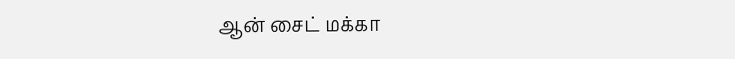ஆன் சைட் மக்கா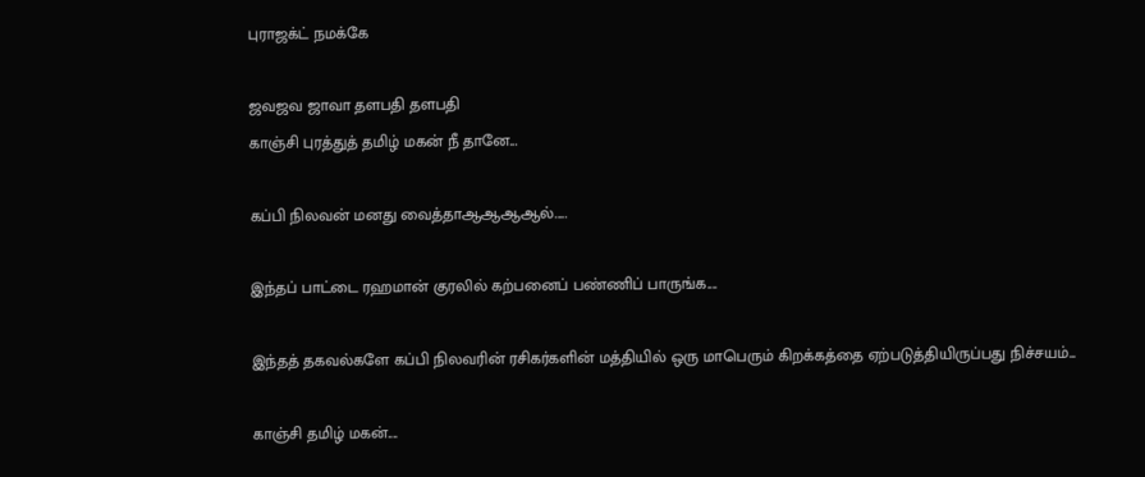புராஜக்ட் நமக்கே

ஜவஜவ ஜாவா தளபதி தளபதி
காஞ்சி புரத்துத் தமிழ் மகன் நீ தானே...

கப்பி நிலவன் மனது வைத்தாஆஆஆஆல்.....

இந்தப் பாட்டை ரஹமான் குரலில் கற்பனைப் பண்ணிப் பாருங்க....

இந்தத் தகவல்களே கப்பி நிலவரின் ரசிகர்களின் மத்தியில் ஒரு மாபெரும் கிறக்கத்தை ஏற்படுத்தியிருப்பது நிச்சயம்...

காஞ்சி தமிழ் மகன்....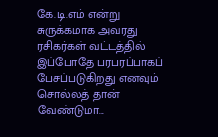கே.டி.எம் என்று சுருக்கமாக அவரது ரசிகர்கள் வட்டத்தில் இப்போதே பரபரப்பாகப் பேசப்படுகிறது எனவும் சொல்லத் தான் வேண்டுமா...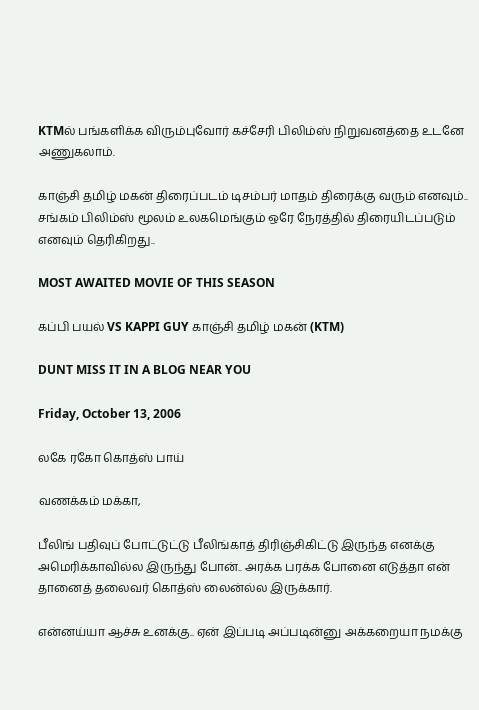KTMல் பங்களிக்க விரும்புவோர் கச்சேரி பிலிம்ஸ் நிறுவனத்தை உடனே அணுகலாம்.

காஞ்சி தமிழ் மகன் திரைப்படம் டிசம்பர் மாதம் திரைக்கு வரும் எனவும்.. சங்கம் பிலிம்ஸ் மூலம் உலகமெங்கும் ஒரே நேரத்தில் திரையிடப்படும் எனவும் தெரிகிறது..

MOST AWAITED MOVIE OF THIS SEASON

கப்பி பயல் VS KAPPI GUY காஞ்சி தமிழ் மகன் (KTM)

DUNT MISS IT IN A BLOG NEAR YOU

Friday, October 13, 2006

லகே ரகோ கொத்ஸ் பாய்

வணக்கம் மக்கா,

பீலிங் பதிவுப் போட்டுட்டு பீலிங்காத் திரிஞ்சிகிட்டு இருந்த எனக்கு அமெரிக்காவில்ல இருந்து போன்.. அரக்க பரக்க போனை எடுத்தா என் தானைத் தலைவர் கொத்ஸ் லைன்ல்ல இருக்கார்.

என்னய்யா ஆச்சு உனக்கு.. ஏன் இப்படி அப்படின்னு அக்கறையா நமக்கு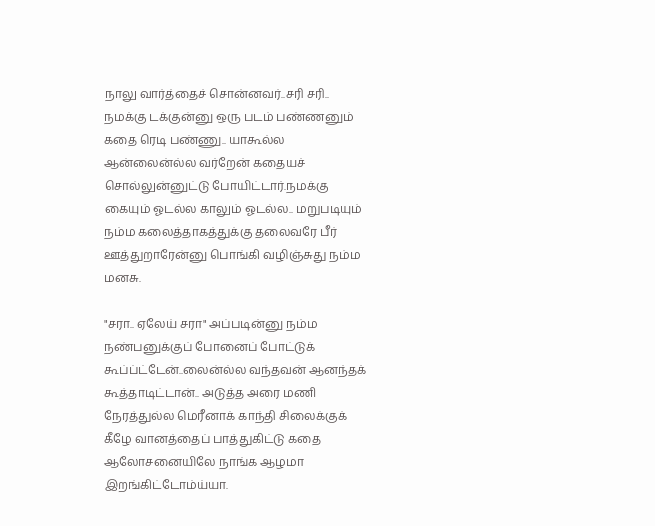நாலு வார்த்தைச் சொன்னவர்..சரி சரி.. நமக்கு டக்குன்னு ஒரு படம் பண்ணனும் கதை ரெடி பண்ணு.. யாகூல்ல ஆன்லைன்ல்ல வர்றேன் கதையச் சொல்லுன்னுட்டு போயிட்டார்.நமக்கு கையும் ஓடல்ல காலும் ஓடல்ல.. மறுபடியும் நம்ம கலைத்தாகத்துக்கு தலைவரே பீர் ஊத்துறாரேன்னு பொங்கி வழிஞ்சுது நம்ம மனசு.

"சரா.. ஏலேய் சரா" அப்படின்னு நம்ம நண்பனுக்குப் போனைப் போட்டுக் கூப்ப்ட்டேன்..லைன்ல்ல வந்தவன் ஆனந்தக் கூத்தாடிட்டான்.. அடுத்த அரை மணி நேரத்துல்ல மெரீனாக் காந்தி சிலைக்குக் கீழே வானத்தைப் பாத்துகிட்டு கதை ஆலோசனையிலே நாங்க ஆழமா இறங்கிட்டோம்ய்யா.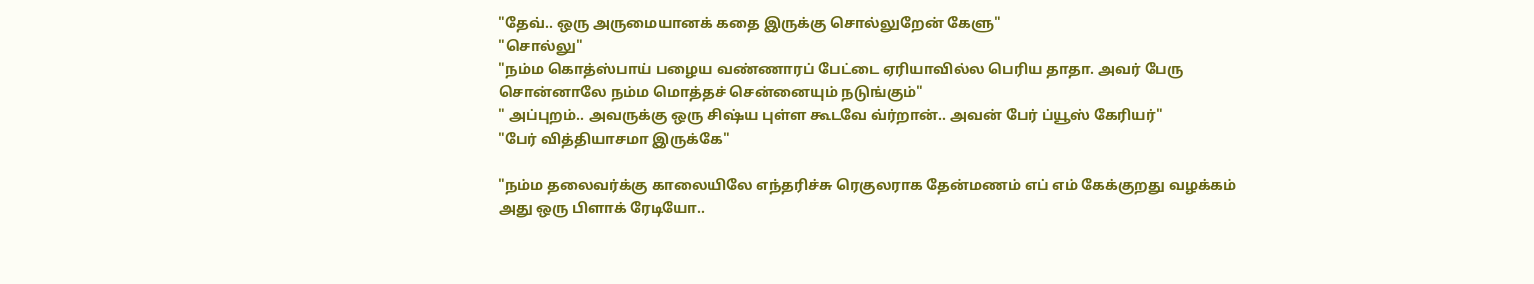"தேவ்.. ஒரு அருமையானக் கதை இருக்கு சொல்லுறேன் கேளு"
"சொல்லு"
"நம்ம கொத்ஸ்பாய் பழைய வண்ணாரப் பேட்டை ஏரியாவில்ல பெரிய தாதா. அவர் பேரு சொன்னாலே நம்ம மொத்தச் சென்னையும் நடுங்கும்"
" அப்புறம்.. அவருக்கு ஒரு சிஷ்ய புள்ள கூடவே வ்ர்றான்.. அவன் பேர் ப்யூஸ் கேரியர்"
"பேர் வித்தியாசமா இருக்கே"

"நம்ம தலைவர்க்கு காலையிலே எந்தரிச்சு ரெகுலராக தேன்மணம் எப் எம் கேக்குறது வழக்கம் அது ஒரு பிளாக் ரேடியோ..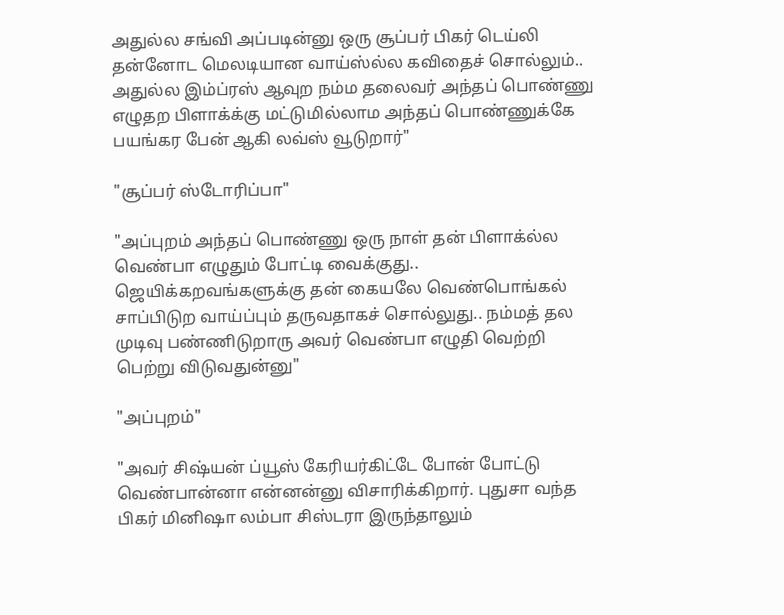அதுல்ல சங்வி அப்படின்னு ஒரு சூப்பர் பிகர் டெய்லி தன்னோட மெலடியான வாய்ஸ்ல்ல கவிதைச் சொல்லும்.. அதுல்ல இம்ப்ரஸ் ஆவுற நம்ம தலைவர் அந்தப் பொண்ணு எழுதற பிளாக்க்கு மட்டுமில்லாம அந்தப் பொண்ணுக்கே பயங்கர பேன் ஆகி லவ்ஸ் வூடுறார்"

"சூப்பர் ஸ்டோரிப்பா"

"அப்புறம் அந்தப் பொண்ணு ஒரு நாள் தன் பிளாக்ல்ல வெண்பா எழுதும் போட்டி வைக்குது.. ஜெயிக்கறவங்களுக்கு தன் கையலே வெண்பொங்கல் சாப்பிடுற வாய்ப்பும் தருவதாகச் சொல்லுது.. நம்மத் தல முடிவு பண்ணிடுறாரு அவர் வெண்பா எழுதி வெற்றி பெற்று விடுவதுன்னு"

"அப்புறம்"

"அவர் சிஷ்யன் ப்யூஸ் கேரியர்கிட்டே போன் போட்டு வெண்பான்னா என்னன்னு விசாரிக்கிறார். புதுசா வந்த பிகர் மினிஷா லம்பா சிஸ்டரா இருந்தாலும்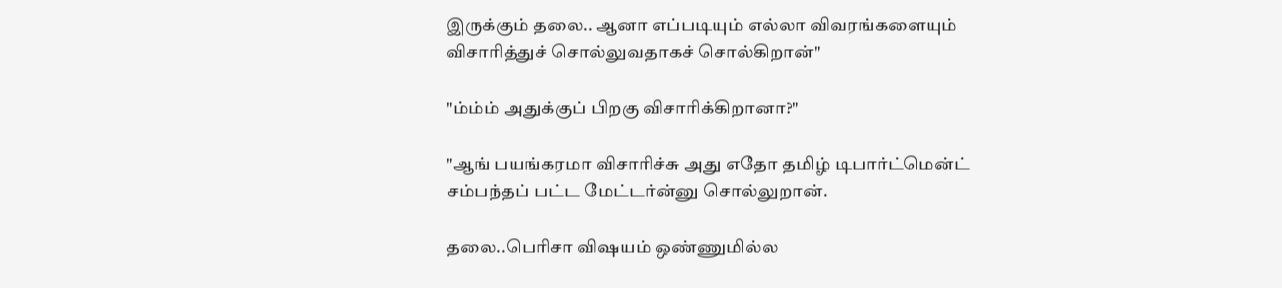இருக்கும் தலை.. ஆனா எப்படியும் எல்லா விவரங்களையும் விசாரித்துச் சொல்லுவதாகச் சொல்கிறான்"

"ம்ம்ம் அதுக்குப் பிறகு விசாரிக்கிறானா?"

"ஆங் பயங்கரமா விசாரிச்சு அது எதோ தமிழ் டிபார்ட்மென்ட் சம்பந்தப் பட்ட மேட்டர்ன்னு சொல்லுறான்.

தலை..பெரிசா விஷயம் ஒண்ணுமில்ல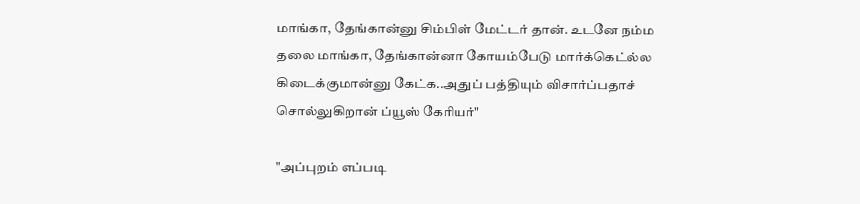மாங்கா, தேங்கான்னு சிம்பிள் மேட்டர் தான். உடனே நம்ம தலை மாங்கா, தேங்கான்னா கோயம்பேடு மார்க்கெட்ல்ல கிடைக்குமான்னு கேட்க..அதுப் பத்தியும் விசார்ப்பதாச் சொல்லுகிறான் ப்யூஸ் கேரியர்"

"அப்புறம் எப்படி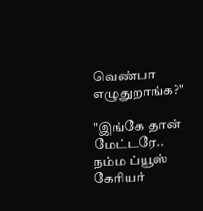வெண்பா எழுதுறாங்க?"

"இங்கே தான் மேட்டரே.. நம்ம ப்யூஸ் கேரியர்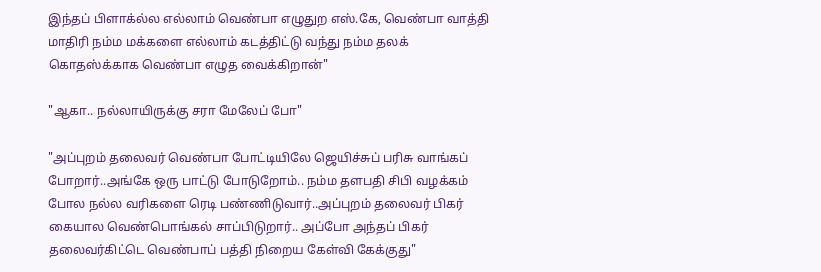இந்தப் பிளாக்ல்ல எல்லாம் வெண்பா எழுதுற எஸ்.கே, வெண்பா வாத்தி மாதிரி நம்ம மக்களை எல்லாம் கடத்திட்டு வந்து நம்ம தலக் கொதஸ்க்காக வெண்பா எழுத வைக்கிறான்"

"ஆகா.. நல்லாயிருக்கு சரா மேலேப் போ"

"அப்புறம் தலைவர் வெண்பா போட்டியிலே ஜெயிச்சுப் பரிசு வாங்கப் போறார்..அங்கே ஒரு பாட்டு போடுறோம்.. நம்ம தளபதி சிபி வழக்கம் போல நல்ல வரிகளை ரெடி பண்ணிடுவார்..அப்புறம் தலைவர் பிகர் கையால வெண்பொங்கல் சாப்பிடுறார்.. அப்போ அந்தப் பிகர் தலைவர்கிட்டெ வெண்பாப் பத்தி நிறைய கேள்வி கேக்குது"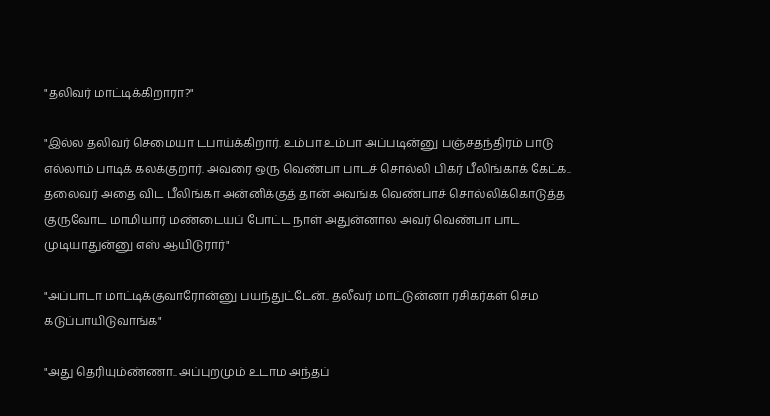"தலிவர் மாட்டிக்கிறாரா?"

"இல்ல தலிவர் செமையா டபாய்க்கிறார். உம்பா உம்பா அப்படின்னு பஞ்சதந்திரம் பாடு எல்லாம் பாடிக் கலக்குறார். அவரை ஒரு வெண்பா பாடச் சொல்லி பிகர் பீலிங்காக் கேட்க.. தலைவர் அதை விட பீலிங்கா அன்னிக்குத் தான் அவங்க வெண்பாச் சொல்லிக்கொடுத்த குருவோட மாமியார் மண்டையப் போட்ட நாள் அதுன்னால அவர் வெண்பா பாட முடியாதுன்னு எஸ் ஆயிடுரார்"

"அப்பாடா மாட்டிக்குவாரோன்னு பயந்துட்டேன்.. தலீவர் மாட்டுன்னா ரசிகர்கள் செம கடுப்பாயிடுவாங்க"

"அது தெரியும்ண்ணா.. அப்புறமும் உடாம அந்தப்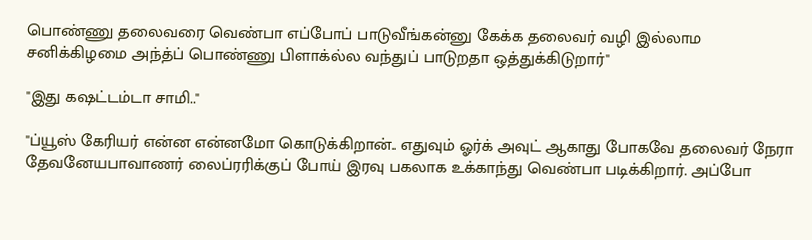பொண்ணு தலைவரை வெண்பா எப்போப் பாடுவீங்கன்னு கேக்க தலைவர் வழி இல்லாம சனிக்கிழமை அந்த்ப் பொண்ணு பிளாக்ல்ல வந்துப் பாடுறதா ஒத்துக்கிடுறார்"

"இது கஷட்டம்டா சாமி.."

"ப்யூஸ் கேரியர் என்ன என்னமோ கொடுக்கிறான்.. எதுவும் ஓர்க் அவுட் ஆகாது போகவே தலைவர் நேரா தேவனேயபாவாணர் லைப்ரரிக்குப் போய் இரவு பகலாக உக்காந்து வெண்பா படிக்கிறார். அப்போ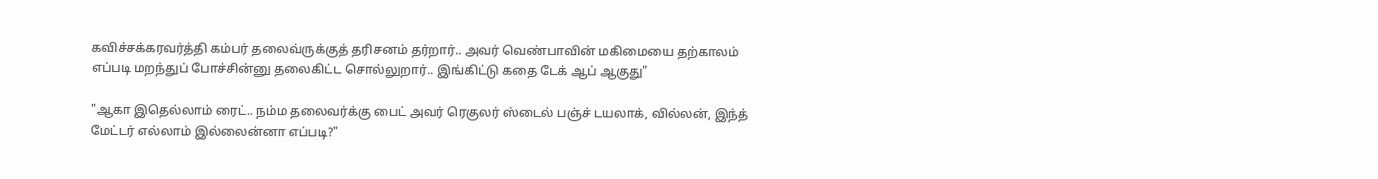கவிச்சக்கரவர்த்தி கம்பர் தலைவ்ருக்குத் தரிசனம் தர்றார்.. அவர் வெண்பாவின் மகிமையை தற்காலம் எப்படி மறந்துப் போச்சின்னு தலைகிட்ட சொல்லுறார்.. இங்கிட்டு கதை டேக் ஆப் ஆகுது"

"ஆகா இதெல்லாம் ரைட்.. நம்ம தலைவர்க்கு பைட் அவர் ரெகுலர் ஸ்டைல் பஞ்ச் டயலாக், வில்லன், இந்த் மேட்டர் எல்லாம் இல்லைன்னா எப்படி?"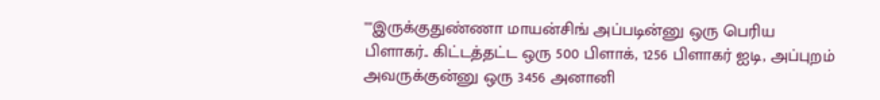""இருக்குதுண்ணா மாயன்சிங் அப்படின்னு ஒரு பெரிய பிளாகர்.. கிட்டத்தட்ட ஒரு 500 பிளாக், 1256 பிளாகர் ஐடி, அப்புறம் அவருக்குன்னு ஒரு 3456 அனானி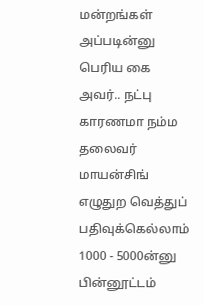மன்றங்கள் அப்படின்னு பெரிய கை அவர்.. நட்பு காரணமா நம்ம தலைவர் மாயன்சிங் எழுதுற வெத்துப் பதிவுக்கெல்லாம் 1000 - 5000ன்னு பின்னூட்டம்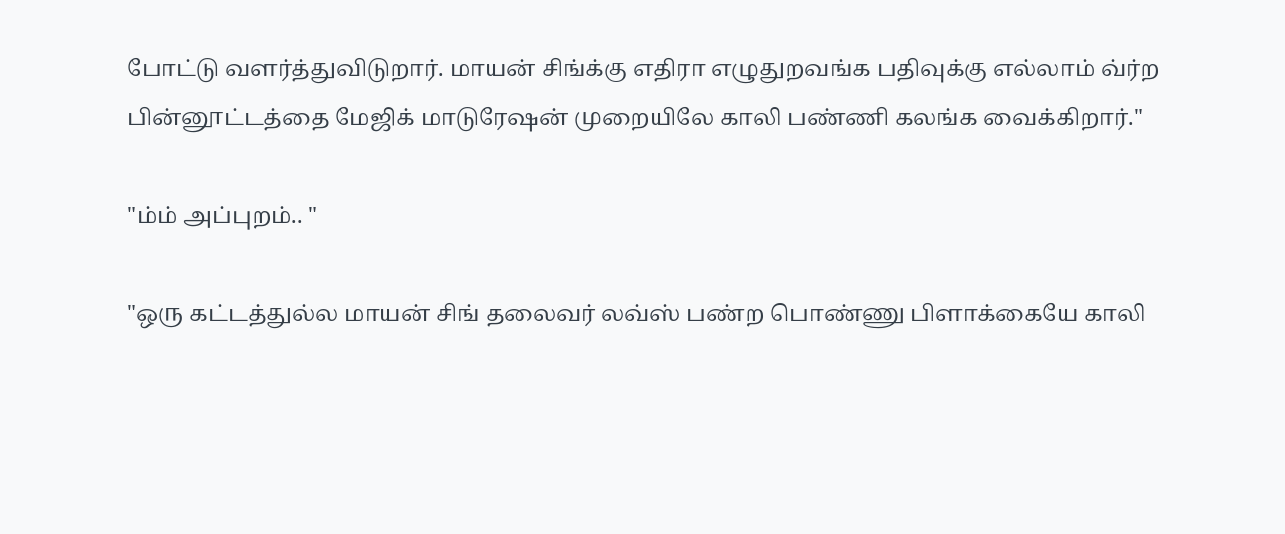போட்டு வளர்த்துவிடுறார். மாயன் சிங்க்கு எதிரா எழுதுறவங்க பதிவுக்கு எல்லாம் வ்ர்ற பின்னூட்டத்தை மேஜிக் மாடுரேஷன் முறையிலே காலி பண்ணி கலங்க வைக்கிறார்."

"ம்ம் அப்புறம்.. "

"ஒரு கட்டத்துல்ல மாயன் சிங் தலைவர் லவ்ஸ் பண்ற பொண்ணு பிளாக்கையே காலி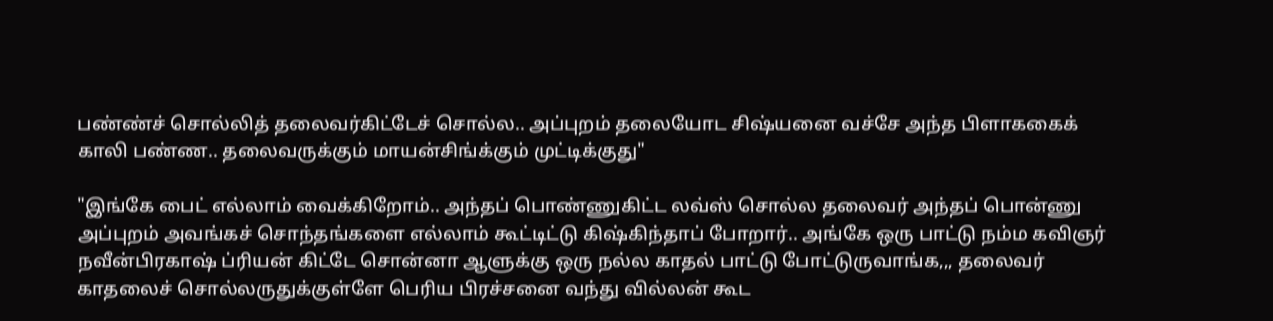பண்ண்ச் சொல்லித் தலைவர்கிட்டேச் சொல்ல.. அப்புறம் தலையோட சிஷ்யனை வச்சே அந்த பிளாககைக் காலி பண்ண.. தலைவருக்கும் மாயன்சிங்க்கும் முட்டிக்குது"

"இங்கே பைட் எல்லாம் வைக்கிறோம்.. அந்தப் பொண்ணுகிட்ட லவ்ஸ் சொல்ல தலைவர் அந்தப் பொன்ணு அப்புறம் அவங்கச் சொந்தங்களை எல்லாம் கூட்டிட்டு கிஷ்கிந்தாப் போறார்.. அங்கே ஒரு பாட்டு நம்ம கவிஞர் நவீன்பிரகாஷ் ப்ரியன் கிட்டே சொன்னா ஆளுக்கு ஒரு நல்ல காதல் பாட்டு போட்டுருவாங்க,,, தலைவர் காதலைச் சொல்லருதுக்குள்ளே பெரிய பிரச்சனை வந்து வில்லன் கூட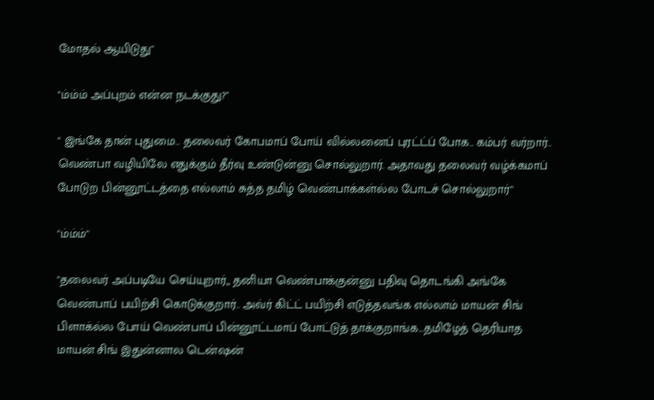மோதல் ஆயிடுது"

"ம்ம்ம் அப்புறம் என்ன நடக்குது?"

" இங்கே தான் புதுமை.. தலைவர் கோபமாப் போய் வில்லனைப் புரட்ட்ப் போக.. கம்பர் வர்றார்.. வெண்பா வழியிலே எதுக்கும் தீர்வு உண்டுன்னு சொல்லுறார். அதாவது தலைவர் வழ்க்கமாப் போடுற பின்னூட்டத்தை எல்லாம் சுத்த தமிழ் வெண்பாக்கள்ல்ல போடச் சொல்லுறார்"

"ம்ம்ம்"

"தலைவர் அப்படியே செய்யுறார்,, தனியா வெண்பாக்குன்னு பதிவு தொடங்கி அங்கே வெண்பாப் பயிற்சி கொடுக்குறார்.. அவ்ர் கிட்ட் பயிற்சி எடுத்தவங்க எல்லாம் மாயன் சிங் பிளாக்ல்ல போய் வெண்பாப் பின்னூட்டமாப் போட்டுத் தாக்குறாங்க...தமிழேத் தெரியாத மாயன் சிங் இதுன்னால டென்ஷன்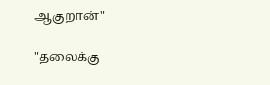ஆகுறான்"

"தலைக்கு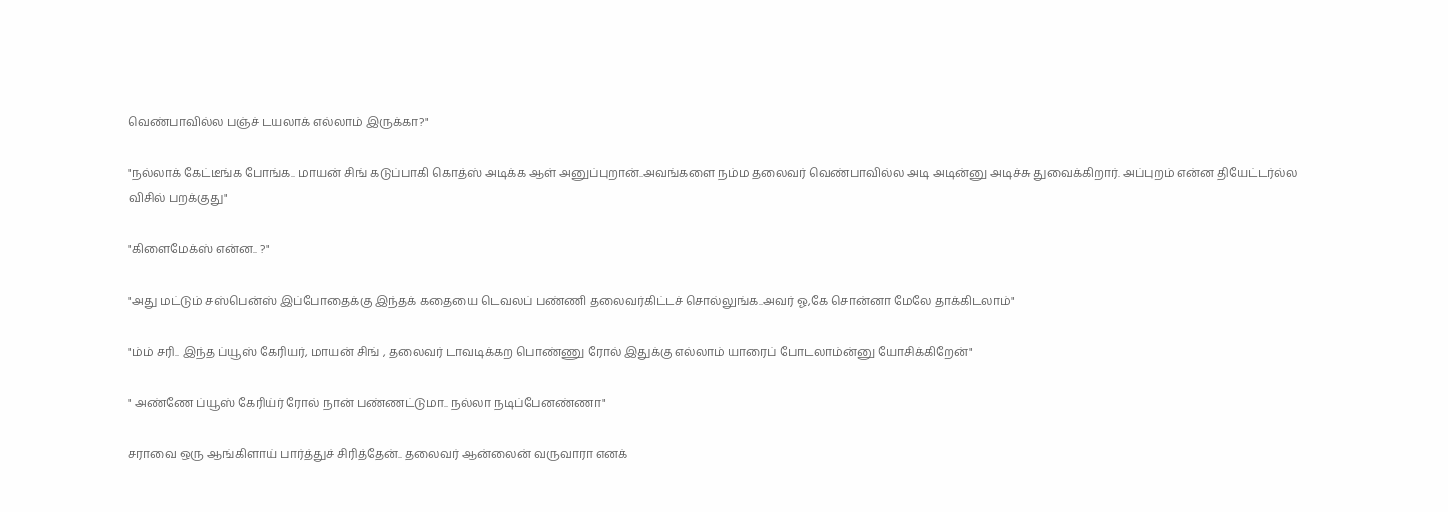வெண்பாவில்ல பஞ்ச் டயலாக் எல்லாம் இருக்கா?"

"நல்லாக் கேட்டீங்க போங்க.. மாயன் சிங் கடுப்பாகி கொத்ஸ் அடிக்க ஆள் அனுப்புறான்..அவங்களை நம்ம தலைவர் வெண்பாவில்ல அடி அடின்னு அடிச்சு துவைக்கிறார். அப்புறம் என்ன தியேட்டர்ல்ல விசில் பறக்குது"

"கிளைமேக்ஸ் என்ன.. ?"

"அது மட்டும் சஸ்பென்ஸ் இப்போதைக்கு இந்தக் கதையை டெவலப் பண்ணி தலைவர்கிட்டச் சொல்லுங்க..அவர் ஓ,கே சொன்னா மேலே தாக்கிடலாம்"

"ம்ம் சரி.. இந்த ப்யூஸ் கேரியர், மாயன் சிங் , தலைவர் டாவடிக்கற பொண்ணு ரோல் இதுக்கு எல்லாம் யாரைப் போடலாம்ன்னு யோசிக்கிறேன்"

" அண்ணே ப்யூஸ் கேரிய்ர் ரோல் நான் பண்ணட்டுமா.. நல்லா நடிப்பேனண்ணா"

சராவை ஒரு ஆங்கிளாய் பார்த்துச் சிரித்தேன்.. தலைவர் ஆன்லைன் வருவாரா எனக்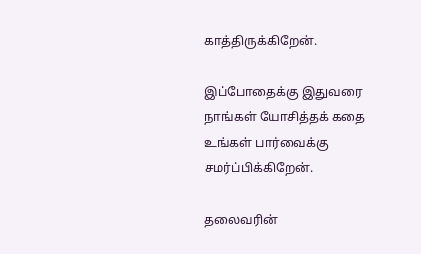காத்திருக்கிறேன்.

இப்போதைக்கு இதுவரை நாங்கள் யோசித்தக் கதை உங்கள் பார்வைக்கு சமர்ப்பிக்கிறேன்.

தலைவரின்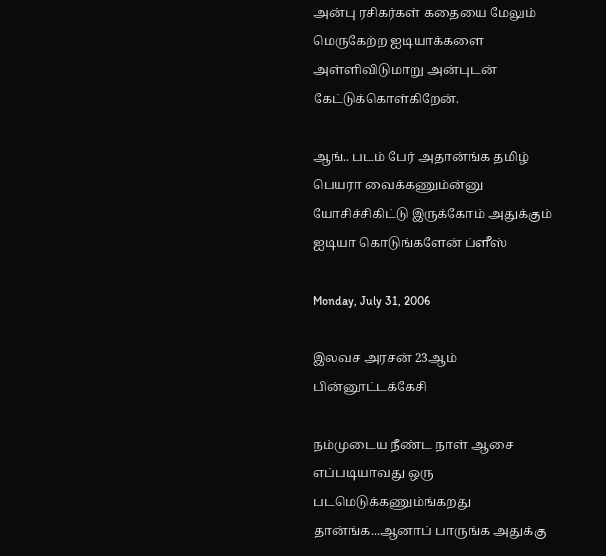அன்பு ரசிகர்கள் கதையை மேலும் மெருகேற்ற ஐடியாக்களை அள்ளிவிடுமாறு அன்புடன் கேட்டுக்கொள்கிறேன்.

ஆங்.. படம் பேர் அதான்ங்க தமிழ் பெயரா வைக்கணும்ன்னு யோசிச்சிகிட்டு இருக்கோம் அதுக்கும் ஐடியா கொடுங்களேன் ப்ளீஸ்

Monday, July 31, 2006

இலவச அரசன் 23ஆம் பின்னூட்டக்கேசி

நம்முடைய நீண்ட நாள் ஆசை எப்படியாவது ஒரு படமெடுக்கணும்ங்கறது தான்ங்க...ஆனாப் பாருங்க அதுக்கு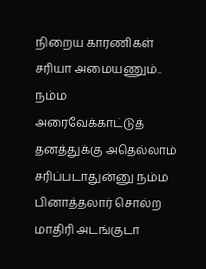நிறைய காரணிகள் சரியா அமையணும்.. நம்ம அரைவேக்காட்டுத் தனத்துக்கு அதெல்லாம் சரிப்படாதுன்னு நம்ம பினாத்தலார் சொல்ற மாதிரி அடங்குடா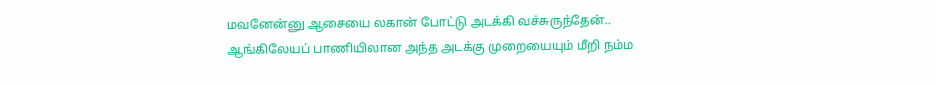மவனேன்னு ஆசையை லகான் போட்டு அடக்கி வச்சுருந்தேன்.. ஆங்கிலேயப் பாணியிலான அந்த அடக்கு முறையையும் மீறி நம்ம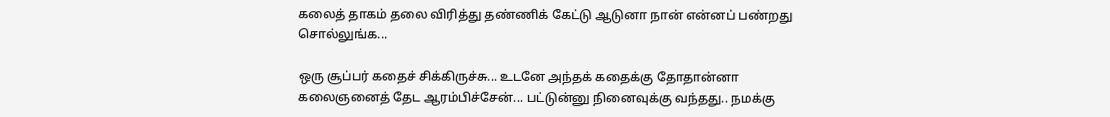கலைத் தாகம் தலை விரித்து தண்ணிக் கேட்டு ஆடுனா நான் என்னப் பண்றது சொல்லுங்க...

ஒரு சூப்பர் கதைச் சிக்கிருச்சு... உடனே அந்தக் கதைக்கு தோதான்னா கலைஞனைத் தேட ஆரம்பிச்சேன்... பட்டுன்னு நினைவுக்கு வந்தது.. நமக்கு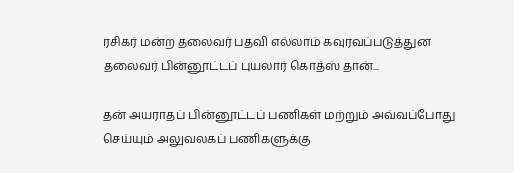ரசிகர் மன்ற தலைவர் பதவி எல்லாம் கவுரவப்படுத்துன தலைவர் பின்னூட்டப் புயலார் கொத்ஸ் தான்...

தன் அயராதப் பின்னூட்டப் பணிகள் மற்றும் அவ்வப்போது செய்யும் அலுவலகப் பணிகளுக்கு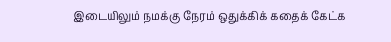இடையிலும் நமக்கு நேரம் ஒதுக்கிக் கதைக் கேட்க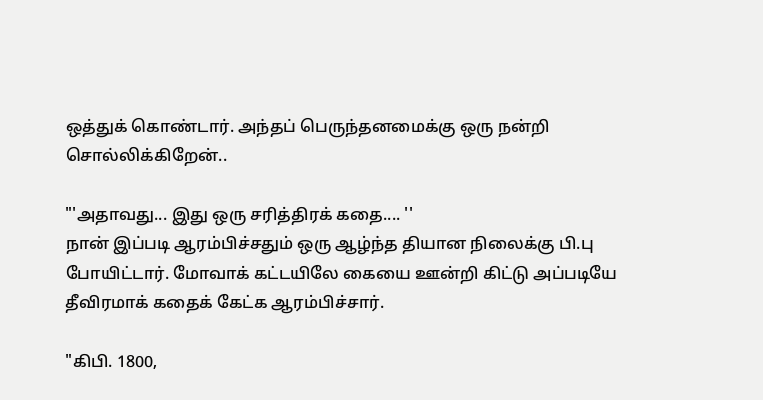ஒத்துக் கொண்டார். அந்தப் பெருந்தனமைக்கு ஒரு நன்றி சொல்லிக்கிறேன்..

"'அதாவது... இது ஒரு சரித்திரக் கதை.... ''
நான் இப்படி ஆரம்பிச்சதும் ஒரு ஆழ்ந்த தியான நிலைக்கு பி.பு போயிட்டார். மோவாக் கட்டயிலே கையை ஊன்றி கிட்டு அப்படியே தீவிரமாக் கதைக் கேட்க ஆரம்பிச்சார்.

"கிபி. 1800,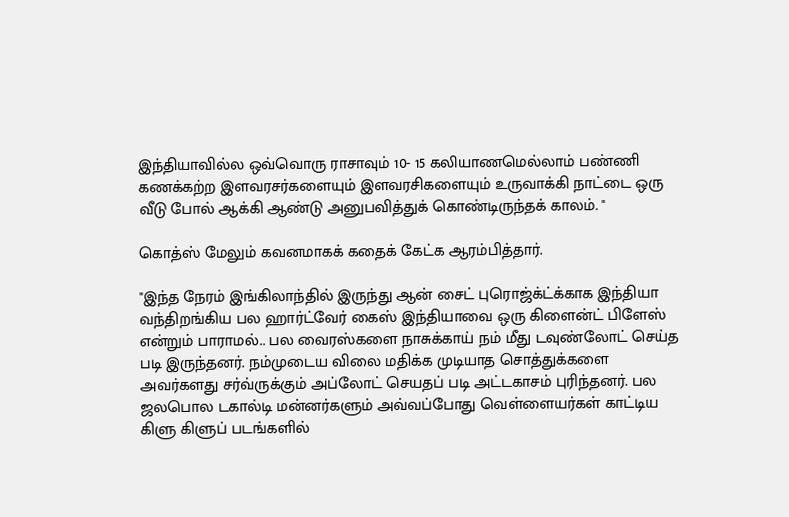இந்தியாவில்ல ஒவ்வொரு ராசாவும் 10- 15 கலியாணமெல்லாம் பண்ணி கணக்கற்ற இளவரசர்களையும் இளவரசிகளையும் உருவாக்கி நாட்டை ஒரு வீடு போல் ஆக்கி ஆண்டு அனுபவித்துக் கொண்டிருந்தக் காலம். "

கொத்ஸ் மேலும் கவனமாகக் கதைக் கேட்க ஆரம்பித்தார்.

"இந்த நேரம் இங்கிலாந்தில் இருந்து ஆன் சைட் புரொஜ்க்ட்க்காக இந்தியா வந்திறங்கிய பல ஹார்ட்வேர் கைஸ் இந்தியாவை ஒரு கிளைன்ட் பிளேஸ் என்றும் பாராமல்.. பல வைரஸ்களை நாசுக்காய் நம் மீது டவுண்லோட் செய்த படி இருந்தனர். நம்முடைய விலை மதிக்க முடியாத சொத்துக்களை அவர்களது சர்வ்ருக்கும் அப்லோட் செயதப் படி அட்டகாசம் புரிந்தனர். பல ஜலபொல டகால்டி மன்னர்களும் அவ்வப்போது வெள்ளையர்கள் காட்டிய கிளு கிளுப் படங்களில்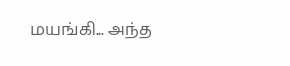மயங்கி... அந்த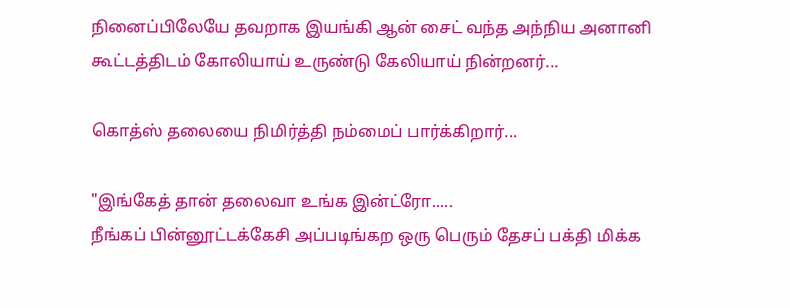நினைப்பிலேயே தவறாக இயங்கி ஆன் சைட் வந்த அந்நிய அனானி கூட்டத்திடம் கோலியாய் உருண்டு கேலியாய் நின்றனர்...

கொத்ஸ் தலையை நிமிர்த்தி நம்மைப் பார்க்கிறார்...

"இங்கேத் தான் தலைவா உங்க இன்ட்ரோ.....
நீங்கப் பின்னூட்டக்கேசி அப்படிங்கற ஒரு பெரும் தேசப் பக்தி மிக்க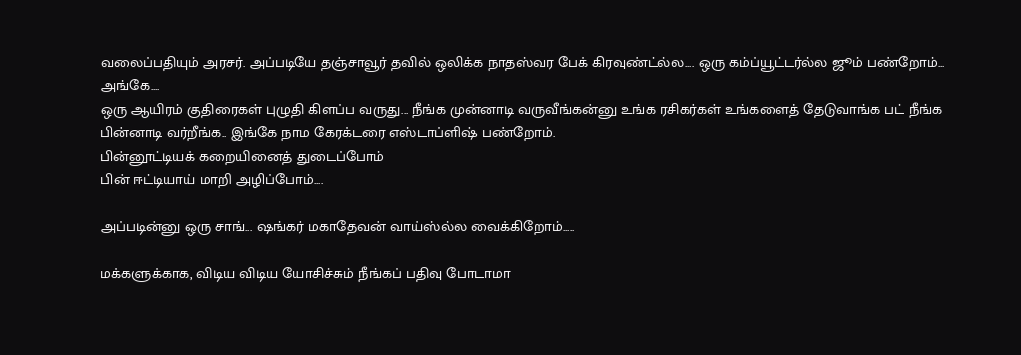வலைப்பதியும் அரசர். அப்படியே தஞ்சாவூர் தவில் ஒலிக்க நாதஸ்வர பேக் கிரவுண்ட்ல்ல.... ஒரு கம்ப்யூட்டர்ல்ல ஜூம் பண்றோம்... அங்கே....
ஒரு ஆயிரம் குதிரைகள் புழுதி கிளப்ப வருது... நீங்க முன்னாடி வருவீங்கன்னு உங்க ரசிகர்கள் உங்களைத் தேடுவாங்க பட் நீங்க பின்னாடி வர்றீங்க.. இங்கே நாம கேரக்டரை எஸ்டாப்ளிஷ் பண்றோம்.
பின்னூட்டியக் கறையினைத் துடைப்போம்
பின் ஈட்டியாய் மாறி அழிப்போம்....

அப்படின்னு ஒரு சாங்... ஷங்கர் மகாதேவன் வாய்ஸ்ல்ல வைக்கிறோம்.....

மக்களுக்காக, விடிய விடிய யோசிச்சும் நீங்கப் பதிவு போடாமா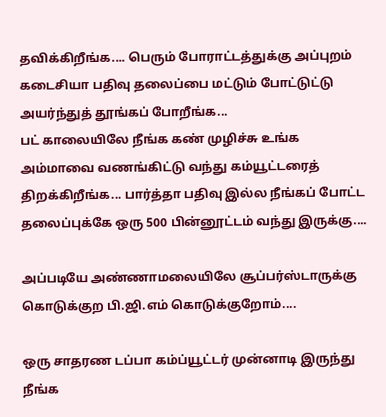தவிக்கிறீங்க.... பெரும் போராட்டத்துக்கு அப்புறம் கடைசியா பதிவு தலைப்பை மட்டும் போட்டுட்டு அயர்ந்துத் தூங்கப் போறீங்க...
பட் காலையிலே நீங்க கண் முழிச்சு உங்க அம்மாவை வணங்கிட்டு வந்து கம்யூட்டரைத் திறக்கிறீங்க... பார்த்தா பதிவு இல்ல நீங்கப் போட்ட தலைப்புக்கே ஒரு 500 பின்னூட்டம் வந்து இருக்கு....

அப்படியே அண்ணாமலையிலே சூப்பர்ஸ்டாருக்கு கொடுக்குற பி.ஜி.எம் கொடுக்குறோம்....

ஒரு சாதரண டப்பா கம்ப்யூட்டர் முன்னாடி இருந்து நீங்க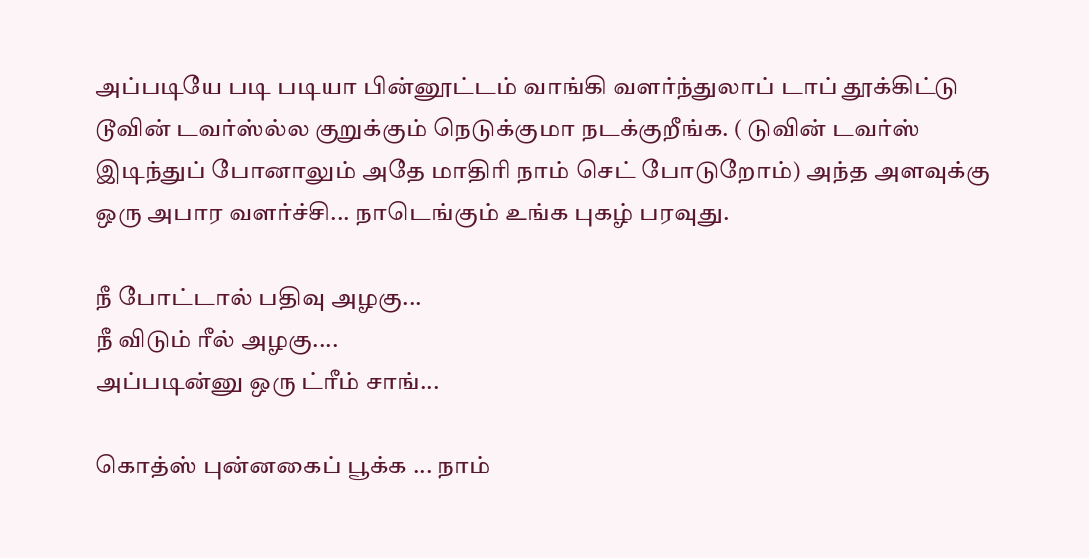அப்படியே படி படியா பின்னூட்டம் வாங்கி வளர்ந்துலாப் டாப் தூக்கிட்டு டூவின் டவர்ஸ்ல்ல குறுக்கும் நெடுக்குமா நடக்குறீங்க. ( டுவின் டவர்ஸ் இடிந்துப் போனாலும் அதே மாதிரி நாம் செட் போடுறோம்) அந்த அளவுக்கு ஒரு அபார வளர்ச்சி... நாடெங்கும் உங்க புகழ் பரவுது.

நீ போட்டால் பதிவு அழகு...
நீ விடும் ரீல் அழகு....
அப்படின்னு ஒரு ட்ரீம் சாங்...

கொத்ஸ் புன்னகைப் பூக்க ... நாம்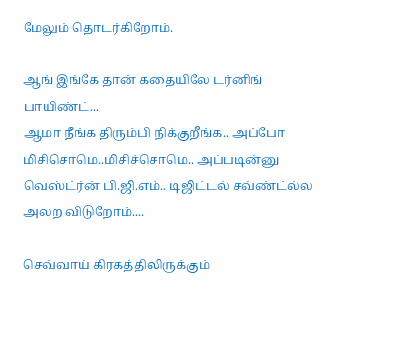மேலும் தொடர்கிறோம்.

ஆங் இங்கே தான் கதையிலே டர்னிங் பாயிண்ட்...
ஆமா நீங்க திரும்பி நிக்குறீங்க.. அப்போ மிசிசொமெ..மிசிச்சொமெ.. அப்படின்னு வெஸ்ட்ர்ன் பி.ஜி.எம்.. டிஜிட்டல் சவ்ண்ட்ல்ல அலற விடுறோம்....

செவ்வாய் கிரகத்திலிருக்கும்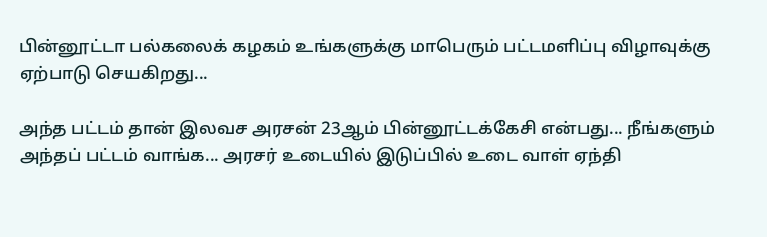பின்னூட்டா பல்கலைக் கழகம் உங்களுக்கு மாபெரும் பட்டமளிப்பு விழாவுக்கு ஏற்பாடு செயகிறது...

அந்த பட்டம் தான் இலவச அரசன் 23ஆம் பின்னூட்டக்கேசி என்பது... நீங்களும் அந்தப் பட்டம் வாங்க... அரசர் உடையில் இடுப்பில் உடை வாள் ஏந்தி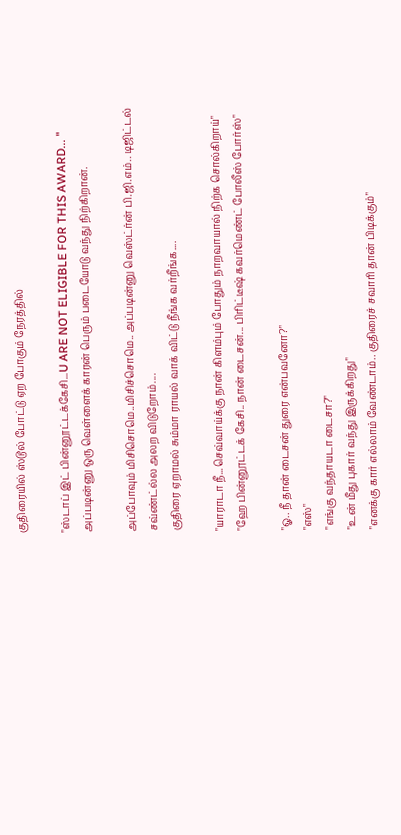குதிரையில் ஸ்டூல் போட்டு ஏற போகும் நேரத்தில்

"ஸ்டாப் இட் பின்னூட்டக்கேசி...U ARE NOT ELIGIBLE FOR THIS AWARD... "
அப்படின்னு ஒரு வெள்ளைக் காரன் பெரும் படையோடு வந்து நிற்கிறான்.

அப்போவும் மிசிசொமெ..மிசிச்சொமெ.. அப்படின்னு வெஸ்ட்ர்ன் பி.ஜி.எம்.. டிஜிட்டல் சவ்ண்ட்ல்ல அலற விடுறோம்....
குதிரை ஏறாமல் சும்மா ராயல் வாக் விட்டு நீங்க வர்றீங்க....

"யாராடா நீ...செவ்வாய்க்கு நான் கிளம்பும் போதும் நாறவாயால் நிற்க சொல்கிறாய்"
"ஹே பின்னூட்டக் கேசி.. நான் டைசன்... பிரிட்டீஷ் கவர்மெண்ட் போலீஸ் போர்ஸ்"

"ஓ.. நீ தான் டைசன் துரை என்பவனோ?"
"எஸ்"
"எங்கு வந்தாயடா டைசா?"
"உன் மீது புகார் வந்து இருக்கிறது"
"எனக்கு கார் எல்லாம் வேண்டாம்.. குதிரைச் சவாரி தான் பிடிக்கும்"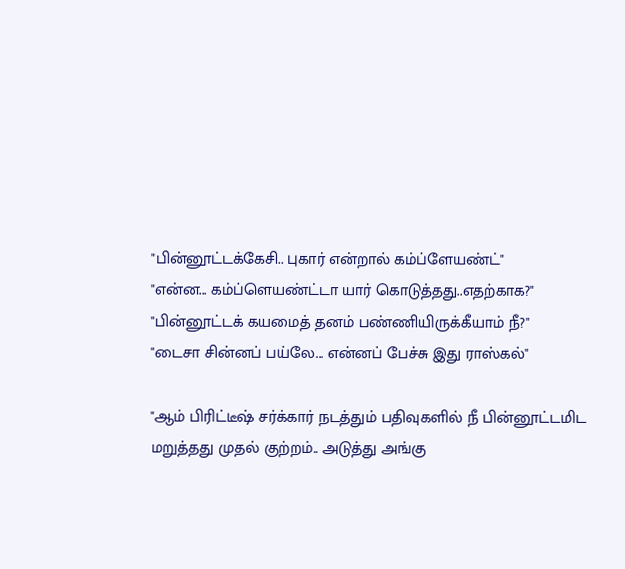"பின்னூட்டக்கேசி.. புகார் என்றால் கம்ப்ளேயண்ட்"
"என்ன... கம்ப்ளெயண்ட்டா யார் கொடுத்தது..எதற்காக?"
"பின்னூட்டக் கயமைத் தனம் பண்ணியிருக்கீயாம் நீ?"
"டைசா சின்னப் பய்லே... என்னப் பேச்சு இது ராஸ்கல்"

"ஆம் பிரிட்டீஷ் சர்க்கார் நடத்தும் பதிவுகளில் நீ பின்னூட்டமிட மறுத்தது முதல் குற்றம்.. அடுத்து அங்கு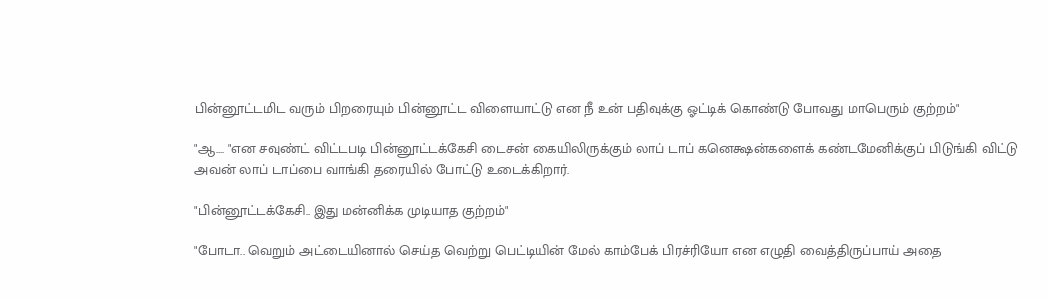பின்னூட்டமிட வரும் பிறரையும் பின்னூட்ட விளையாட்டு என நீ உன் பதிவுக்கு ஓட்டிக் கொண்டு போவது மாபெரும் குற்றம்"

"ஆ.... "என சவுண்ட் விட்டபடி பின்னூட்டக்கேசி டைசன் கையிலிருக்கும் லாப் டாப் கனெக்ஷன்களைக் கண்டமேனிக்குப் பிடுங்கி விட்டு அவன் லாப் டாப்பை வாங்கி தரையில் போட்டு உடைக்கிறார்.

"பின்னூட்டக்கேசி.. இது மன்னிக்க முடியாத குற்றம்"

"போடா.. வெறும் அட்டையினால் செய்த வெற்று பெட்டியின் மேல் காம்பேக் பிரச்ரியோ என எழுதி வைத்திருப்பாய் அதை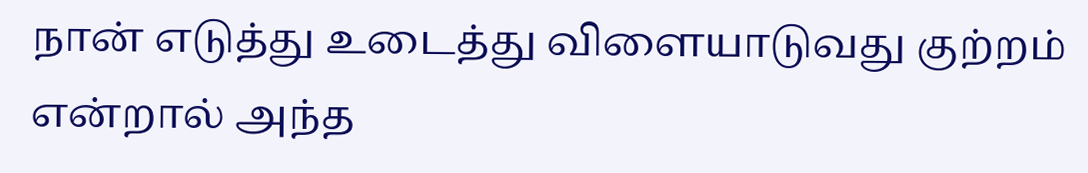நான் எடுத்து உடைத்து விளையாடுவது குற்றம் என்றால் அந்த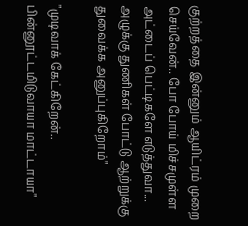குற்றத்தை இன்னும் ஆயிட்ரம் முறை செய்வேன்.. போ போய் மிச்சமுள்ள அட்டைப் பெட்டிகளே எடுத்துவா... அழுக்கு துணிகள் போட்டு ஆற்றுக்கு துவைக்க அனுப்புகிறோம்"

"முடிவாக் கேட்கிறேன்.. பின்னூட்டமிடுவாயா மாட்டாயா"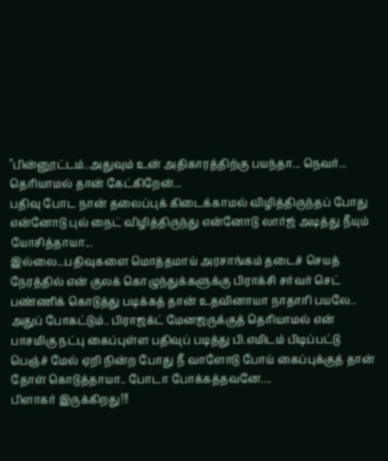"பின்னூட்டம்..அதுவும் உன் அதிகாரத்திற்கு பயந்தா... நெவர்... தெரியாமல் தான் கேட்கிறேன்...
பதிவு போட நான் தலைப்புக் கிடைக்காமல் விழித்திருந்தப் போது என்னோடு புல் நைட் விழித்திருந்து என்னோடு லார்ஜ் அடித்து நீயும் யோசித்தாயா...
இல்லை...பதிவுகளை மொத்தமாய் அரசாங்கம் தடைச் செயத் நேரத்தில் என் குலக் கொழுந்துக்களுக்கு பிராக்சி சர்வர் செட் பண்ணிக் கொடுத்து படிக்கத் தான் உதவினாயா நாதாரி பயலே..
அதுப் போகட்டும்.. பிராஜக்ட் மேனஜருக்குத் தெரியாமல் என் பாசமிகு நட்பு கைப்புள்ள பதிவுப் படித்து பி.எமிடம் பிடிப்பட்டு பெஞ்ச் மேல் ஏறி நின்ற போது நீ வாளோடு போய் கைப்புக்குத் தான் தோள் கொடுத்தாயா.. போடா போக்கத்தவனே....
பிளாகர் இருக்கிறது!!!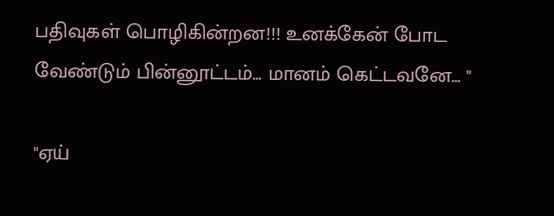பதிவுகள் பொழிகின்றன!!! உனக்கேன் போட வேண்டும் பின்னூட்டம்... மானம் கெட்டவனே... "

"ஏய்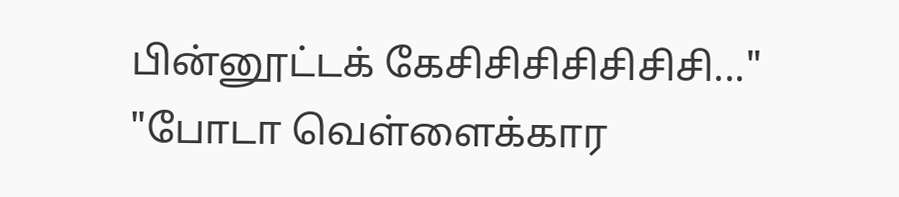பின்னூட்டக் கேசிசிசிசிசிசிசி..."
"போடா வெள்ளைக்கார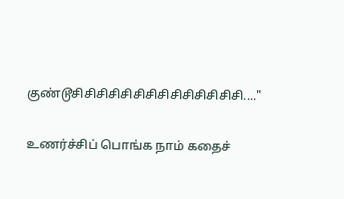குண்டூசிசிசிசிசிசிசிசிசிசிசிசிசிசி...."

உணர்ச்சிப் பொங்க நாம் கதைச்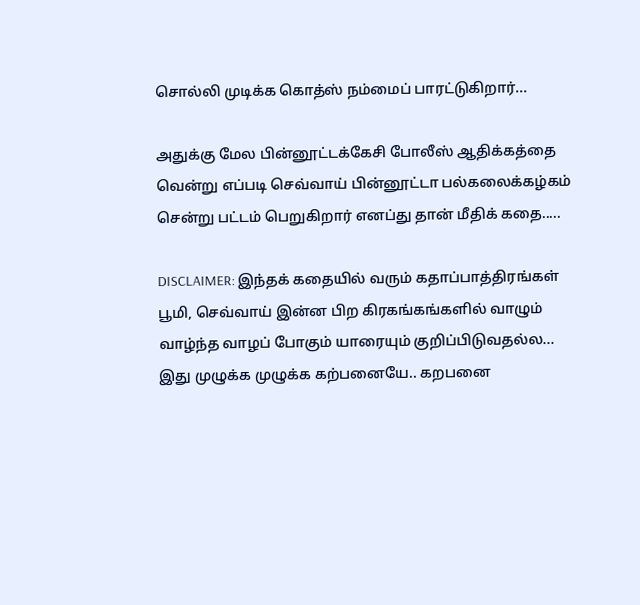சொல்லி முடிக்க கொத்ஸ் நம்மைப் பாரட்டுகிறார்...

அதுக்கு மேல பின்னூட்டக்கேசி போலீஸ் ஆதிக்கத்தை வென்று எப்படி செவ்வாய் பின்னூட்டா பல்கலைக்கழ்கம் சென்று பட்டம் பெறுகிறார் எனப்து தான் மீதிக் கதை.....

DISCLAIMER: இந்தக் கதையில் வரும் கதாப்பாத்திரங்கள் பூமி, செவ்வாய் இன்ன பிற கிரகங்கங்களில் வாழும் வாழ்ந்த வாழப் போகும் யாரையும் குறிப்பிடுவதல்ல... இது முழுக்க முழுக்க கற்பனையே.. கறபனை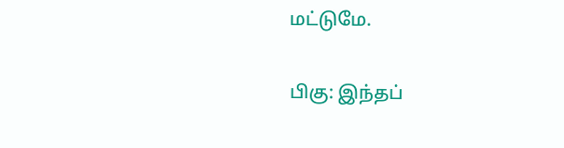மட்டுமே.

பிகு: இந்தப்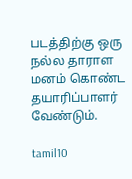படத்திற்கு ஒரு நல்ல தாராள மனம் கொண்ட தயாரிப்பாளர் வேண்டும்.

tamil10